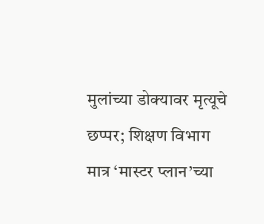मुलांच्या डोक्यावर मृत्यूचे छप्पर; शिक्षण विभाग मात्र ‘मास्टर प्लान’च्या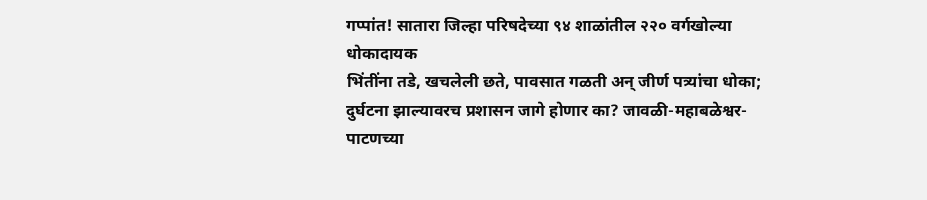गप्पांत! सातारा जिल्हा परिषदेच्या ९४ शाळांतील २२० वर्गखोल्या धोकादायक
भिंतींना तडे, खचलेली छते, पावसात गळती अन् जीर्ण पत्र्यांचा धोका; दुर्घटना झाल्यावरच प्रशासन जागे होणार का? जावळी-महाबळेश्वर-पाटणच्या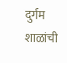दुर्गम शाळांची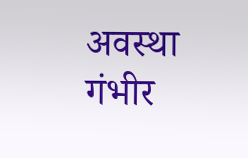अवस्था गंभीर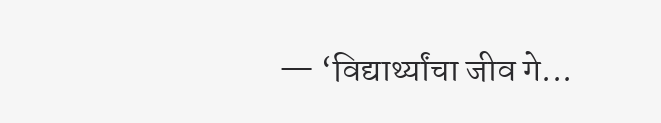— ‘विद्यार्थ्यांचा जीव गे...